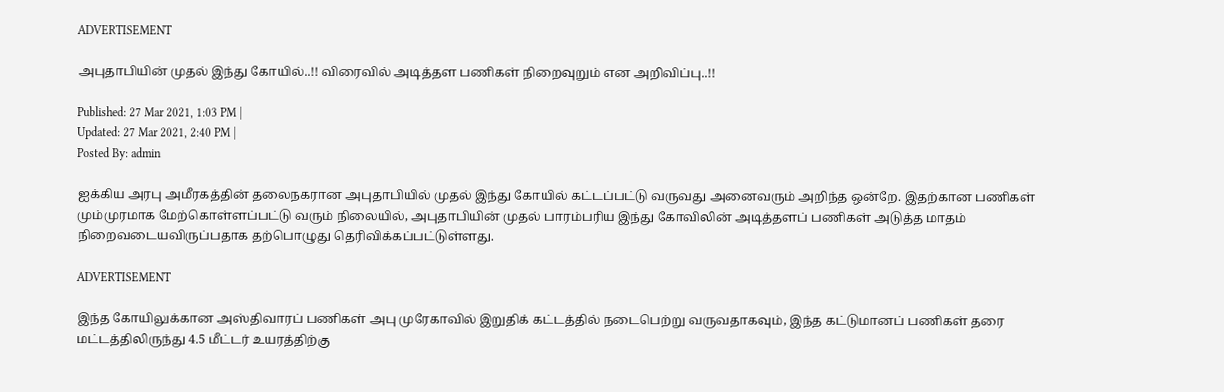ADVERTISEMENT

அபுதாபியின் முதல் இந்து கோயில்..!! விரைவில் அடித்தள பணிகள் நிறைவுறும் என அறிவிப்பு..!!

Published: 27 Mar 2021, 1:03 PM |
Updated: 27 Mar 2021, 2:40 PM |
Posted By: admin

ஐக்கிய அரபு அமீரகத்தின் தலைநகரான அபுதாபியில் முதல் இந்து கோயில் கட்டப்பட்டு வருவது அனைவரும் அறிந்த ஒன்றே. இதற்கான பணிகள் மும்முரமாக மேற்கொள்ளப்பட்டு வரும் நிலையில், அபுதாபியின் முதல் பாரம்பரிய இந்து கோவிலின் அடித்தளப் பணிகள் அடுத்த மாதம் நிறைவடையவிருப்பதாக தற்பொழுது தெரிவிக்கப்பட்டுள்ளது.

ADVERTISEMENT

இந்த கோயிலுக்கான அஸ்திவாரப் பணிகள் அபு முரேகாவில் இறுதிக் கட்டத்தில் நடைபெற்று வருவதாகவும், இந்த கட்டுமானப் பணிகள் தரை மட்டத்திலிருந்து 4.5 மீட்டர் உயரத்திற்கு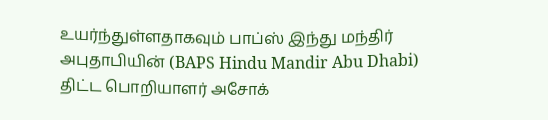உயர்ந்துள்ளதாகவும் பாப்ஸ் இந்து மந்திர் அபுதாபியின் (BAPS Hindu Mandir Abu Dhabi) திட்ட பொறியாளர் அசோக்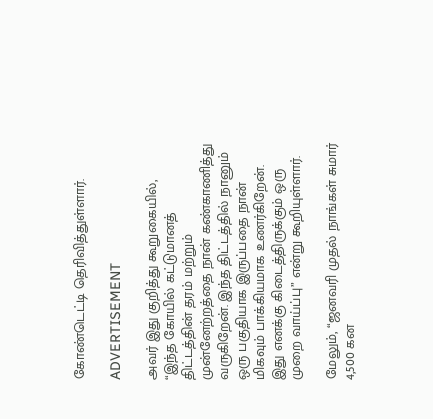கோண்டெட்டி தெரிவித்துள்ளார்.

ADVERTISEMENT

அவர் இது குறித்து கூறுகையில், “இந்த கோயில் கட்டுமானத் திட்டத்தின் தரம் மற்றும் முன்னேற்றத்தை நான் கண்காணித்து வருகிறேன். இந்த திட்டத்தில் நானும் ஒரு பகுதியாக இருப்பதை நான் மிகவும் பாக்கியமாக உணர்கிறேன். இது எனக்கு கிடைத்திருக்கும் ஒரு முறை வாய்ப்பு” என்று கூறியுள்ளார்.

மேலும், “ஜனவரி முதல் நாங்கள் சுமார் 4,500 கன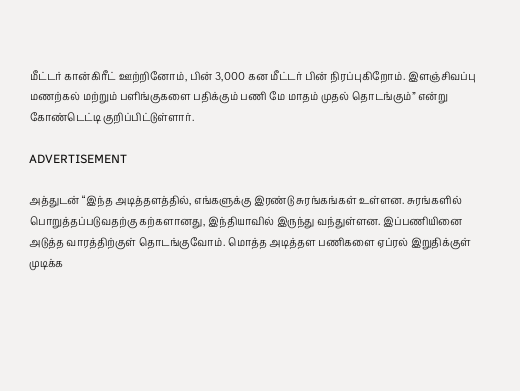மீட்டர் கான்கிரீட் ஊற்றினோம், பின் 3,000 கன மீட்டர் பின் நிரப்புகிறோம். இளஞ்சிவப்பு மணற்கல் மற்றும் பளிங்குகளை பதிக்கும் பணி மே மாதம் முதல் தொடங்கும்” என்று கோண்டெட்டி குறிப்பிட்டுள்ளார்.

ADVERTISEMENT

அத்துடன் “இந்த அடித்தளத்தில், எங்களுக்கு இரண்டு சுரங்கங்கள் உள்ளன. சுரங்களில் பொறுத்தப்படுவதற்கு கற்களானது, இந்தியாவில் இருந்து வந்துள்ளன. இப்பணியினை அடுத்த வாரத்திற்குள் தொடங்குவோம். மொத்த அடித்தள பணிகளை ஏப்ரல் இறுதிக்குள் முடிக்க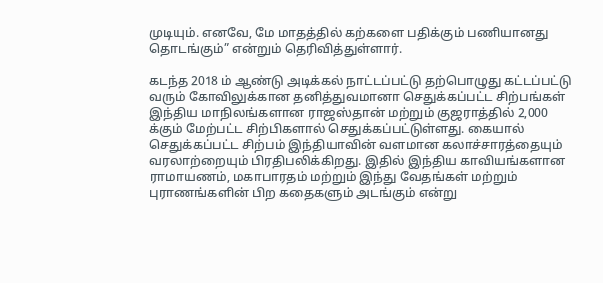முடியும். எனவே, மே மாதத்தில் கற்களை பதிக்கும் பணியானது தொடங்கும்” என்றும் தெரிவித்துள்ளார்.

கடந்த 2018 ம் ஆண்டு அடிக்கல் நாட்டப்பட்டு தற்பொழுது கட்டப்பட்டு வரும் கோவிலுக்கான தனித்துவமானா செதுக்கப்பட்ட சிற்பங்கள் இந்திய மாநிலங்களான ராஜஸ்தான் மற்றும் குஜராத்தில் 2,000 க்கும் மேற்பட்ட சிற்பிகளால் செதுக்கப்பட்டுள்ளது. கையால் செதுக்கப்பட்ட சிற்பம் இந்தியாவின் வளமான கலாச்சாரத்தையும் வரலாற்றையும் பிரதிபலிக்கிறது. இதில் இந்திய காவியங்களான ராமாயணம், மகாபாரதம் மற்றும் இந்து வேதங்கள் மற்றும் புராணங்களின் பிற கதைகளும் அடங்கும் என்று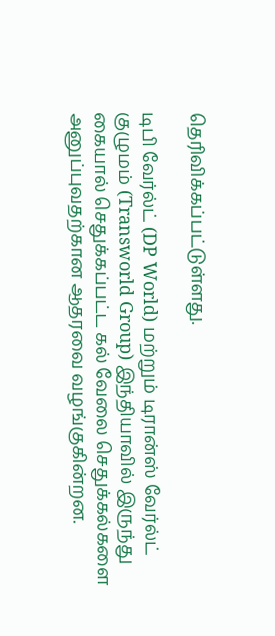தெரிவிக்கப்பட்டுள்ளது.

டிபி வேர்ல்ட் (DP World) மற்றும் டிரான்ஸ் வேர்ல்ட் குழுமம் (Transworld Group) இந்தியாவில் இருந்து கையால் செதுக்கப்பட்ட கல் வேலை செதுக்கல்களை அனுப்புவதற்கான ஆதரவை வழங்குகின்றன.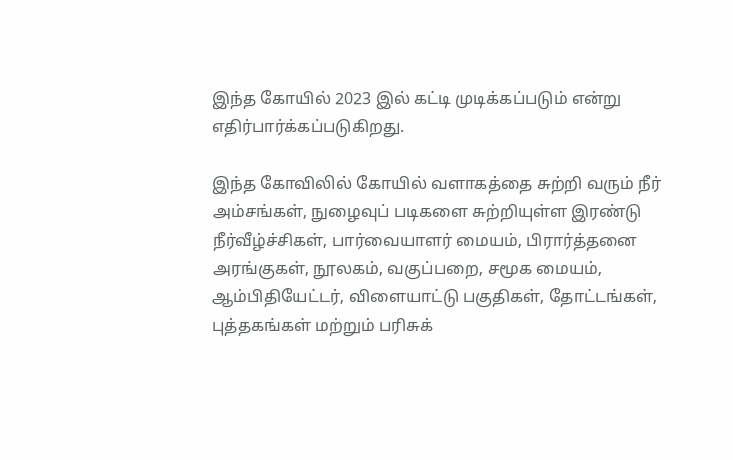இந்த கோயில் 2023 இல் கட்டி முடிக்கப்படும் என்று எதிர்பார்க்கப்படுகிறது.

இந்த கோவிலில் கோயில் வளாகத்தை சுற்றி வரும் நீர் அம்சங்கள், நுழைவுப் படிகளை சுற்றியுள்ள இரண்டு நீர்வீழ்ச்சிகள், பார்வையாளர் மையம், பிரார்த்தனை அரங்குகள், நூலகம், வகுப்பறை, சமூக மையம், ஆம்பிதியேட்டர், விளையாட்டு பகுதிகள், தோட்டங்கள், புத்தகங்கள் மற்றும் பரிசுக்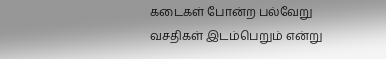கடைகள் போன்ற பல்வேறு வசதிகள் இடம்பெறும் என்று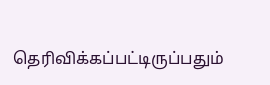தெரிவிக்கப்பட்டிருப்பதும்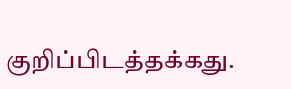குறிப்பிடத்தக்கது.